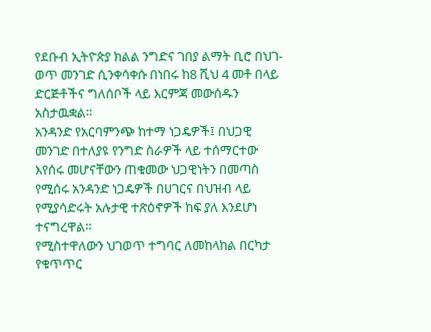የደቡብ ኢትዮጵያ ክልል ንግድና ገበያ ልማት ቢሮ በህገ-ወጥ መንገድ ሲንቀሳቀሱ በነበሩ ከ8 ሺህ 4 መቶ በላይ ድርጅቶችና ግለሰቦች ላይ እርምጃ መውሰዱን አስታዉቋል።
አንዳንድ የአርባምንጭ ከተማ ነጋዴዎች፤ በህጋዊ መንገድ በተለያዩ የንግድ ስራዎች ላይ ተሰማርተው እየሰሩ መሆናቸውን ጠቁመው ህጋዊነትን በመጣስ የሚሰሩ አንዳንድ ነጋዴዎች በሀገርና በህዝብ ላይ የሚያሳድሩት አሉታዊ ተጽዕኖዎች ከፍ ያለ እንደሆነ ተናግረዋል።
የሚስተዋለውን ህገወጥ ተግባር ለመከላከል በርካታ የቁጥጥር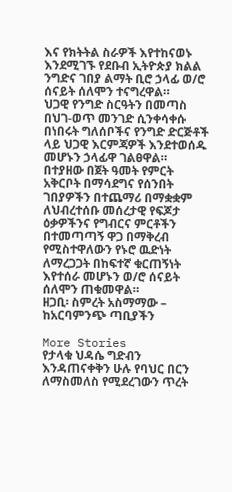እና የክትትል ስራዎች እየተከናወኑ እንደሚገኙ የደቡብ ኢትዮጵያ ክልል ንግድና ገበያ ልማት ቢሮ ኃላፊ ወ/ሮ ሰናይት ሰለሞን ተናግረዋል።
ህጋዊ የንግድ ስርዓትን በመጣስ በህገ-ወጥ መንገድ ሲንቀሳቀሱ በነበሩት ግለሰቦችና የንግድ ድርጅቶች ላይ ህጋዊ እርምጃዎች እንደተወሰዱ መሆኑን ኃላፊዋ ገልፀዋል።
በተያዘው በጀት ዓመት የምርት አቅርቦት በማሳደግና የሰንበት ገበያዎችን በተጨማሪ በማቋቋም ለህብረተሰቡ መሰረታዊ የፍጆታ ዕቃዎችንና የግብርና ምርቶችን በተመጣጣኝ ዋጋ በማቅረብ የሚስተዋለውን የኑሮ ዉድነት ለማረጋጋት በከፍተኛ ቁርጠኝነት እየተሰራ መሆኑን ወ/ሮ ሰናይት ሰለሞን ጠቁመዋል።
ዘጋቢ፡ ስምረት አስማማው – ከአርባምንጭ ጣቢያችን

More Stories
የታላቁ ህዳሴ ግድብን እንዳጠናቀቅን ሁሉ የባህር በርን ለማስመለስ የሚደረገውን ጥረት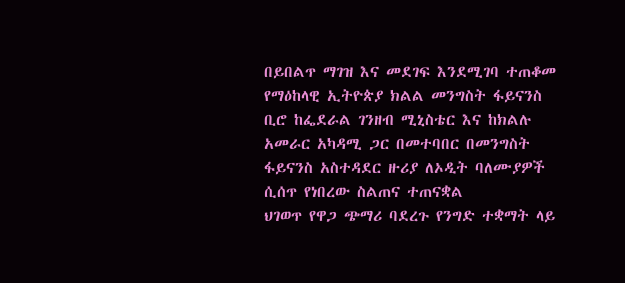በይበልጥ ማገዝ እና መደገፍ እንደሚገባ ተጠቆመ
የማዕከላዊ ኢትዮጵያ ክልል መንግስት ፋይናንስ ቢሮ ከፌደራል ገንዘብ ሚኒስቴር እና ከክልሉ አመራር አካዳሚ ጋር በመተባበር በመንግስት ፋይናንስ አስተዳደር ዙሪያ ለኦዲት ባለሙያዎች ሲሰጥ የነበረው ስልጠና ተጠናቋል
ህገወጥ የዋጋ ጭማሪ ባደረጉ የንግድ ተቋማት ላይ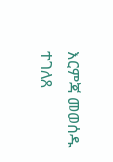እርምጃ መወሰዱ ተገለጸ